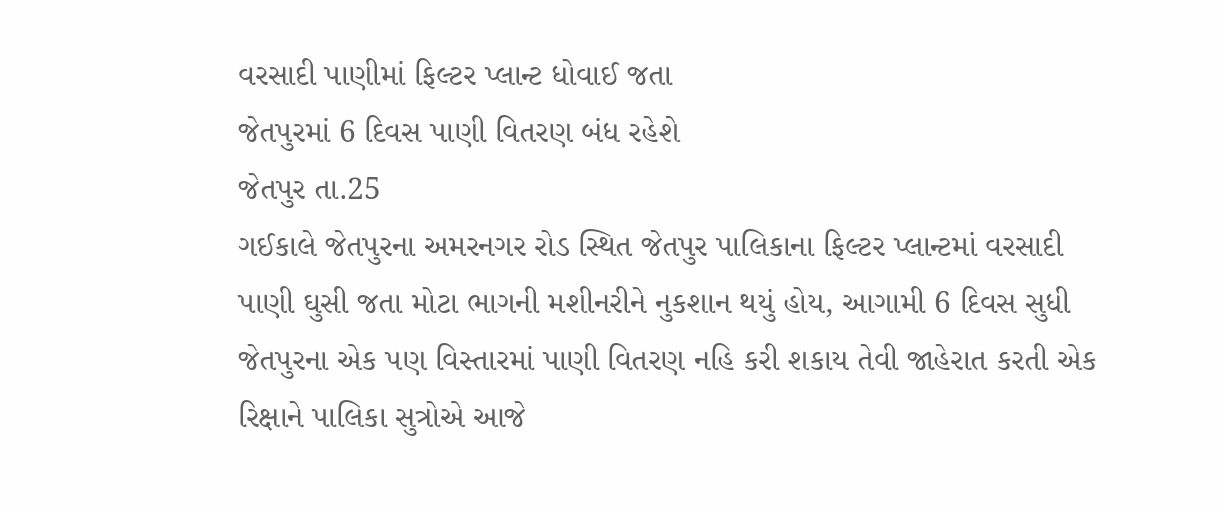વરસાદી પાણીમાં ફિલ્ટર પ્લાન્ટ ધોવાઈ જતા
જેતપુરમાં 6 દિવસ પાણી વિતરણ બંધ રહેશે
જેતપુર તા.25
ગઈકાલે જેતપુરના અમરનગર રોડ સ્થિત જેતપુર પાલિકાના ફિલ્ટર પ્લાન્ટમાં વરસાદી પાણી ઘુસી જતા મોટા ભાગની મશીનરીને નુકશાન થયું હોય, આગામી 6 દિવસ સુધી જેતપુરના એક પણ વિસ્તારમાં પાણી વિતરણ નહિ કરી શકાય તેવી જાહેરાત કરતી એક રિક્ષાને પાલિકા સુત્રોએ આજે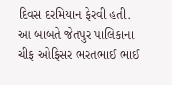દિવસ દરમિયાન ફેરવી હતી.
આ બાબતે જેતપુર પાલિકાના ચીફ ઓફિસર ભરતભાઈ ભાઈ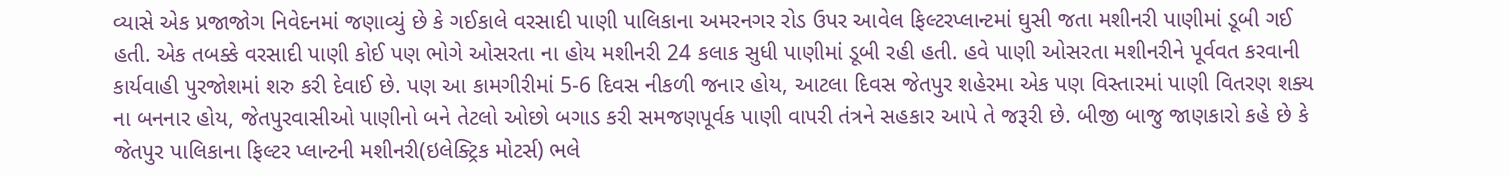વ્યાસે એક પ્રજાજોગ નિવેદનમાં જણાવ્યું છે કે ગઈકાલે વરસાદી પાણી પાલિકાના અમરનગર રોડ ઉપર આવેલ ફિલ્ટરપ્લાન્ટમાં ઘુસી જતા મશીનરી પાણીમાં ડૂબી ગઈ હતી. એક તબક્કે વરસાદી પાણી કોઈ પણ ભોગે ઓસરતા ના હોય મશીનરી 24 કલાક સુધી પાણીમાં ડૂબી રહી હતી. હવે પાણી ઓસરતા મશીનરીને પૂર્વવત કરવાની કાર્યવાહી પુરજોશમાં શરુ કરી દેવાઈ છે. પણ આ કામગીરીમાં 5-6 દિવસ નીકળી જનાર હોય, આટલા દિવસ જેતપુર શહેરમા એક પણ વિસ્તારમાં પાણી વિતરણ શક્ય ના બનનાર હોય, જેતપુરવાસીઓ પાણીનો બને તેટલો ઓછો બગાડ કરી સમજણપૂર્વક પાણી વાપરી તંત્રને સહકાર આપે તે જરૂરી છે. બીજી બાજુ જાણકારો કહે છે કે જેતપુર પાલિકાના ફિલ્ટર પ્લાન્ટની મશીનરી(ઇલેક્ટ્રિક મોટર્સ) ભલે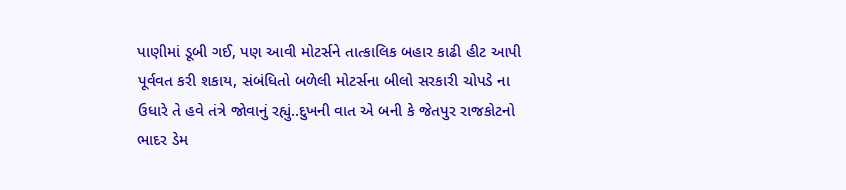પાણીમાં ડૂબી ગઈ, પણ આવી મોટર્સને તાત્કાલિક બહાર કાઢી હીટ આપી પૂર્વવત કરી શકાય, સંબંધિતો બળેલી મોટર્સના બીલો સરકારી ચોપડે ના ઉધારે તે હવે તંત્રે જોવાનું રહ્યું..દુખની વાત એ બની કે જેતપુર રાજકોટનો ભાદર ડેમ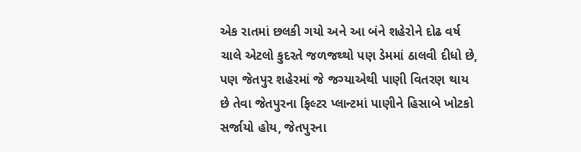એક રાતમાં છલકી ગયો અને આ બંને શહેરોને દોઢ વર્ષ ચાલે એટલો કુદરતે જળજથ્થો પણ ડેમમાં ઠાલવી દીધો છે, પણ જેતપુર શહેરમાં જે જગ્યાએથી પાણી વિતરણ થાય છે તેવા જેતપુરના ફિલ્ટર પ્લાન્ટમાં પાણીને હિસાબે ખોટકો સર્જાયો હોય, જેતપુરના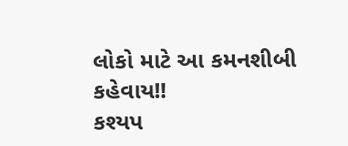લોકો માટે આ કમનશીબી કહેવાય!!
કશ્યપ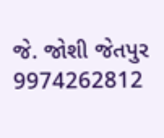જે. જોશી જેતપુર 9974262812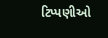ટિપ્પણીઓ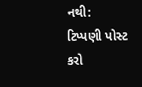નથી:
ટિપ્પણી પોસ્ટ કરો